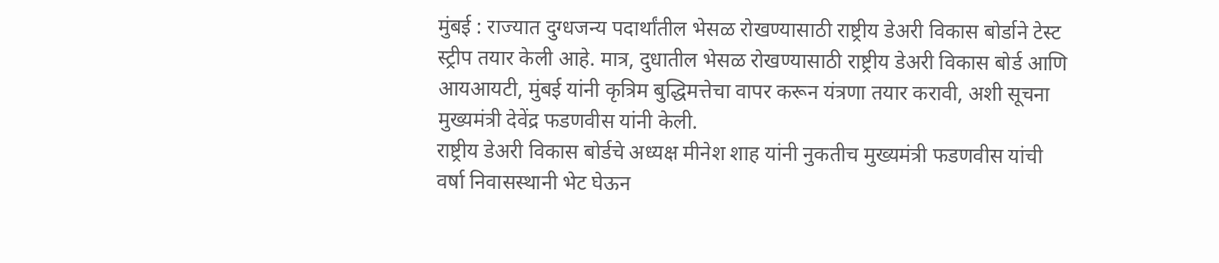मुंबई : राज्यात दुग्धजन्य पदार्थांतील भेसळ रोखण्यासाठी राष्ट्रीय डेअरी विकास बोर्डाने टेस्ट स्ट्रीप तयार केली आहे. मात्र, दुधातील भेसळ रोखण्यासाठी राष्ट्रीय डेअरी विकास बोर्ड आणि आयआयटी, मुंबई यांनी कृत्रिम बुद्धिमत्तेचा वापर करून यंत्रणा तयार करावी, अशी सूचना मुख्यमंत्री देवेंद्र फडणवीस यांनी केली.
राष्ट्रीय डेअरी विकास बोर्डचे अध्यक्ष मीनेश शाह यांनी नुकतीच मुख्यमंत्री फडणवीस यांची वर्षा निवासस्थानी भेट घेऊन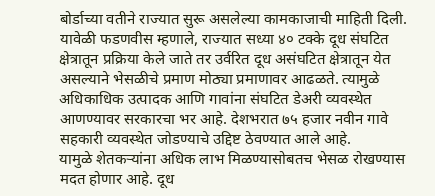बोर्डाच्या वतीने राज्यात सुरू असलेल्या कामकाजाची माहिती दिली. यावेळी फडणवीस म्हणाले, राज्यात सध्या ४० टक्के दूध संघटित क्षेत्रातून प्रक्रिया केले जाते तर उर्वरित दूध असंघटित क्षेत्रातून येत असल्याने भेसळीचे प्रमाण मोठ्या प्रमाणावर आढळते. त्यामुळे अधिकाधिक उत्पादक आणि गावांना संघटित डेअरी व्यवस्थेत आणण्यावर सरकारचा भर आहे. देशभरात ७५ हजार नवीन गावे सहकारी व्यवस्थेत जोडण्याचे उद्दिष्ट ठेवण्यात आले आहे.
यामुळे शेतकऱ्यांना अधिक लाभ मिळण्यासोबतच भेसळ रोखण्यास मदत होणार आहे. दूध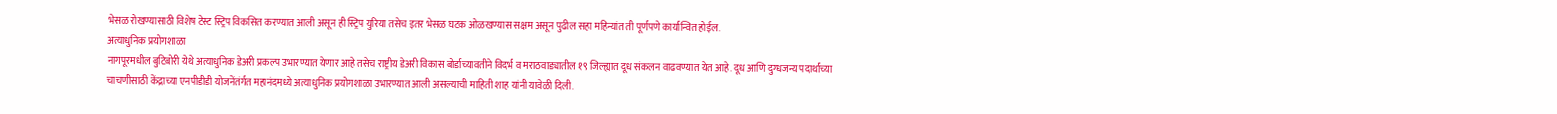भेसळ रोखण्यासाठी विशेष टेस्ट स्ट्रिप विकसित करण्यात आली असून ही स्ट्रिप युरिया तसेच इतर भेसळ घटक ओळखण्यास सक्षम असून पुढील सहा महिन्यांत ती पूर्णपणे कार्यान्वित होईल.
अत्याधुनिक प्रयोगशाळा
नागपूरमधील बुटिबोरी येथे अत्याधुनिक डेअरी प्रकल्प उभारण्यात येणार आहे तसेच राष्ट्रीय डेअरी विकास बोर्डाच्यावतीने विदर्भ व मराठवाड्यातील १९ जिल्ह्यात दूध संकलन वाढवण्यात येत आहे. दूध आणि दुग्धजन्य पदार्थांच्या चाचणीसाठी केंद्राच्या एनपीडीडी योजनेंतंर्गत महानंदमध्ये अत्याधुनिक प्रयोगशाळा उभारण्यात आली असल्याची माहिती शाह यांनी यावेळी दिली.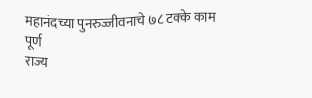महानंदच्या पुनरुज्जीवनाचे ७८ टक्के काम पूर्ण
राज्य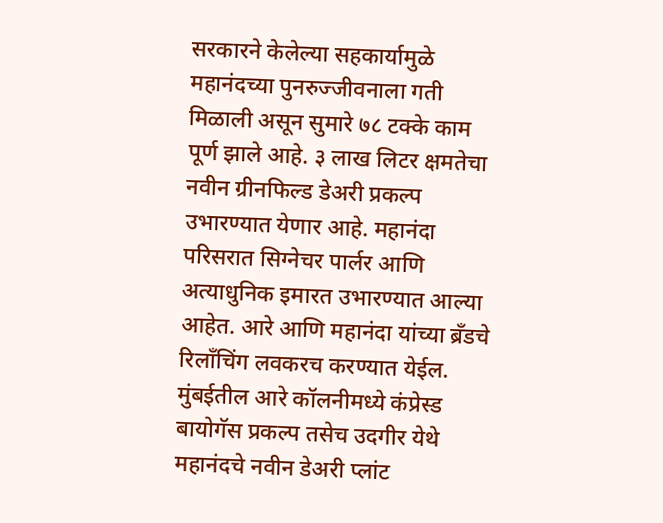सरकारने केलेल्या सहकार्यामुळे महानंदच्या पुनरुज्जीवनाला गती मिळाली असून सुमारे ७८ टक्के काम पूर्ण झाले आहे. ३ लाख लिटर क्षमतेचा नवीन ग्रीनफिल्ड डेअरी प्रकल्प उभारण्यात येणार आहे. महानंदा परिसरात सिग्नेचर पार्लर आणि अत्याधुनिक इमारत उभारण्यात आल्या आहेत. आरे आणि महानंदा यांच्या ब्रँडचे रिलाँचिंग लवकरच करण्यात येईल. मुंबईतील आरे कॉलनीमध्ये कंप्रेस्ड बायोगॅस प्रकल्प तसेच उदगीर येथे महानंदचे नवीन डेअरी प्लांट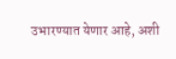उभारण्यात येणार आहे, अशी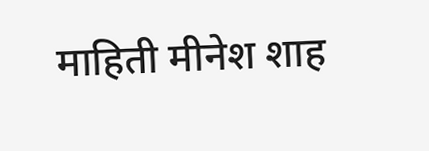माहिती मीनेश शाह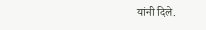यांनी दिले.